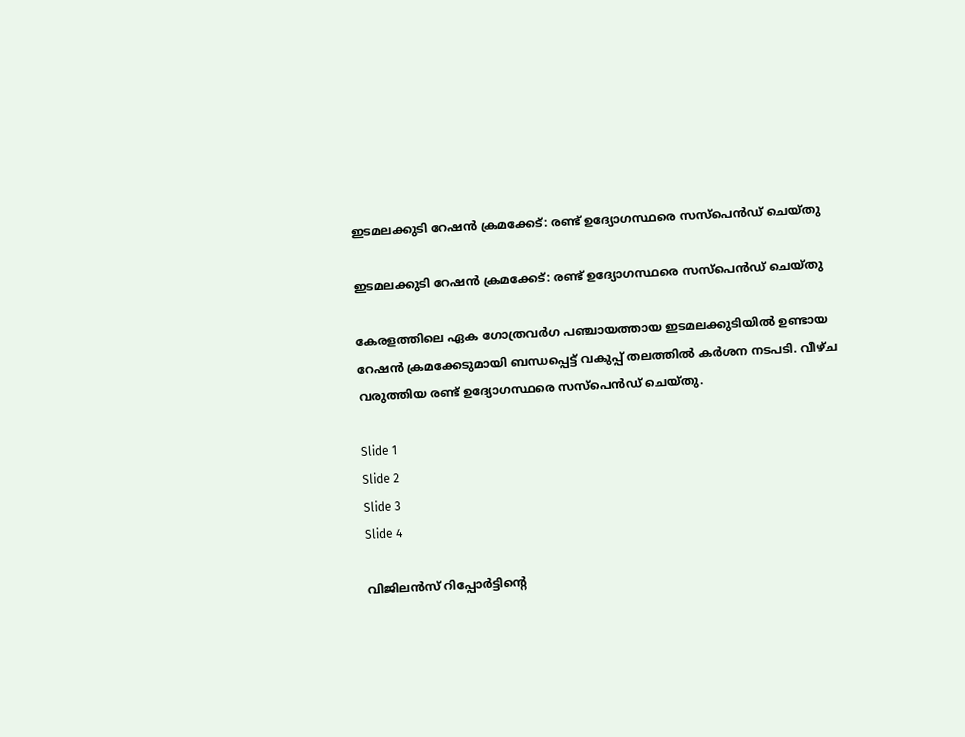ഇടമലക്കുടി റേഷന്‍ ക്രമക്കേട്: രണ്ട് ഉദ്യോഗസ്ഥരെ സസ്‌പെൻഡ് ചെയ്തു

ഇടമലക്കുടി റേഷന്‍ ക്രമക്കേട്: രണ്ട് ഉദ്യോഗസ്ഥരെ സസ്‌പെൻഡ് ചെയ്തു

കേരളത്തിലെ ഏക ഗോത്രവര്‍ഗ പഞ്ചായത്തായ ഇടമലക്കുടിയില്‍ ഉണ്ടായ റേഷന്‍ ക്രമക്കേടുമായി ബന്ധപ്പെട്ട് വകുപ്പ് തലത്തില്‍ കര്‍ശന നടപടി. വീഴ്‌ച വരുത്തിയ രണ്ട് ഉദ്യോഗസ്ഥരെ സസ്‌പെന്‍ഡ് ചെയ്തു.

Slide 1
Slide 2
Slide 3
Slide 4

വിജിലന്‍സ് റിപ്പോര്‍ട്ടിന്റെ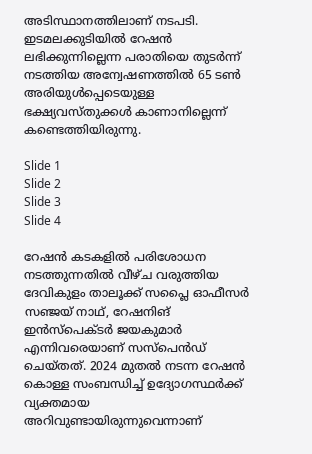അടിസ്ഥാനത്തിലാണ് നടപടി. ഇടമലക്കുടിയില്‍ റേഷന്‍ ലഭിക്കുന്നില്ലെന്ന പരാതിയെ തുടര്‍ന്ന് നടത്തിയ അന്വേഷണത്തില്‍ 65 ടണ്‍ അരിയുള്‍പ്പെടെയുള്ള ഭക്ഷ്യവസ്തുക്കള്‍ കാണാനില്ലെന്ന് കണ്ടെത്തിയിരുന്നു.

Slide 1
Slide 2
Slide 3
Slide 4

റേഷന്‍ കടകളില്‍ പരിശോധന നടത്തുന്നതില്‍ വീഴ്‌ച വരുത്തിയ ദേവികുളം താലൂക്ക് സപ്ലൈ ഓഫീസര്‍ സഞ്ജയ് നാഥ്, റേഷനിങ് ഇന്‍സ്‌പെക്ടര്‍ ജയകുമാര്‍ എന്നിവരെയാണ് സസ്‌പെന്‍ഡ് ചെയ്തത്. 2024 മുതല്‍ നടന്ന റേഷന്‍ കൊള്ള സംബന്ധിച്ച് ഉദ്യോഗസ്ഥര്‍ക്ക് വ്യക്തമായ അറിവുണ്ടായിരുന്നുവെന്നാണ്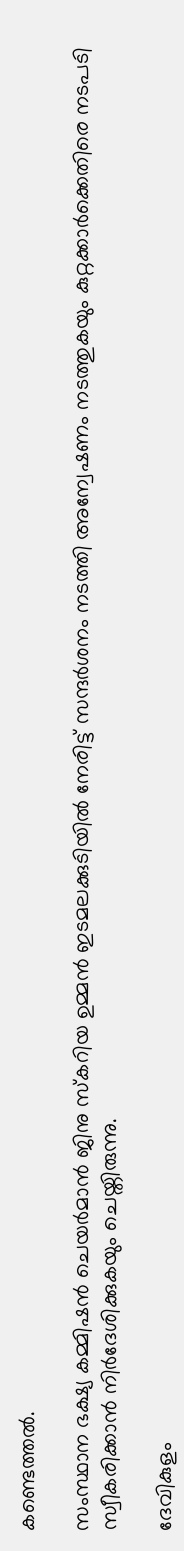കണ്ടെത്തല്‍.

സംസ്ഥാന ഭക്ഷ്യ കമ്മിഷന്‍ ചെയര്‍മാന്‍ ജിനു സ്‌കറിയ ഉമ്മന്‍ ഇടമലക്കുടിയില്‍ നേരിട്ട് സന്ദര്‍ശനം നടത്തി അന്വേഷണം നടത്തുകയും കുറ്റക്കാര്‍ക്കെതിരെ നടപടി സ്വീകരിക്കാന്‍ നിര്‍ദേശിക്കുകയും ചെയ്തിരുന്നു.

ദേവികുളം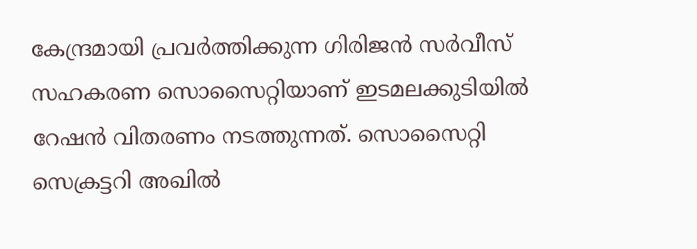കേന്ദ്രമായി പ്രവര്‍ത്തിക്കുന്ന ഗിരിജന്‍ സര്‍വീസ് സഹകരണ സൊസൈറ്റിയാണ് ഇടമലക്കുടിയില്‍ റേഷന്‍ വിതരണം നടത്തുന്നത്. സൊസൈറ്റി സെക്രട്ടറി അഖില്‍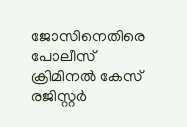ജോസിനെതിരെ പോലീസ് ക്രിമിനല്‍ കേസ് രജിസ്റ്റര്‍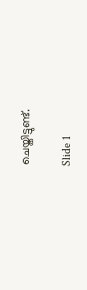ചെയ്തിട്ടുണ്ട്.

Slide 1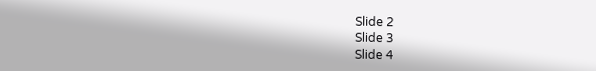Slide 2
Slide 3
Slide 4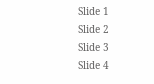Slide 1
Slide 2
Slide 3
Slide 4